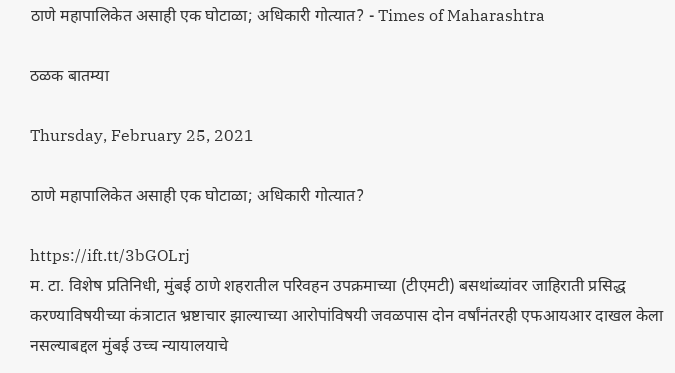ठाणे महापालिकेत असाही एक घोटाळा; अधिकारी गोत्यात? - Times of Maharashtra

ठळक बातम्या

Thursday, February 25, 2021

ठाणे महापालिकेत असाही एक घोटाळा; अधिकारी गोत्यात?

https://ift.tt/3bGOLrj
म. टा. विशेष प्रतिनिधी, मुंबई ठाणे शहरातील परिवहन उपक्रमाच्या (टीएमटी) बसथांब्यांवर जाहिराती प्रसिद्ध करण्याविषयीच्या कंत्राटात भ्रष्टाचार झाल्याच्या आरोपांविषयी जवळपास दोन वर्षांनंतरही एफआयआर दाखल केला नसल्याबद्दल मुंबई उच्च न्यायालयाचे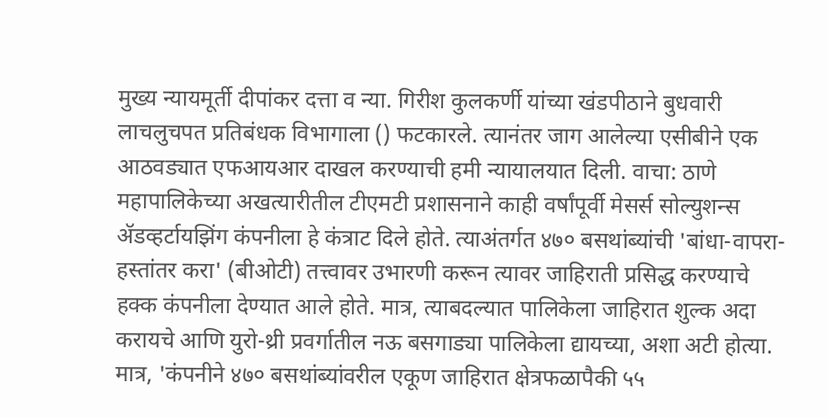मुख्य न्यायमूर्ती दीपांकर दत्ता व न्या. गिरीश कुलकर्णी यांच्या खंडपीठाने बुधवारी लाचलुचपत प्रतिबंधक विभागाला () फटकारले. त्यानंतर जाग आलेल्या एसीबीने एक आठवड्यात एफआयआर दाखल करण्याची हमी न्यायालयात दिली. वाचा: ठाणे महापालिकेच्या अखत्यारीतील टीएमटी प्रशासनाने काही वर्षांपूर्वी मेसर्स सोल्युशन्स ॲडव्हर्टायझिंग कंपनीला हे कंत्राट दिले होते. त्याअंतर्गत ४७० बसथांब्यांची 'बांधा-वापरा-हस्तांतर करा' (बीओटी) तत्त्वावर उभारणी करून त्यावर जाहिराती प्रसिद्ध करण्याचे हक्क कंपनीला देण्यात आले होते. मात्र, त्याबदल्यात पालिकेला जाहिरात शुल्क अदा करायचे आणि युरो-थ्री प्रवर्गातील नऊ बसगाड्या पालिकेला द्यायच्या, अशा अटी होत्या. मात्र, 'कंपनीने ४७० बसथांब्यांवरील एकूण जाहिरात क्षेत्रफळापैकी ५५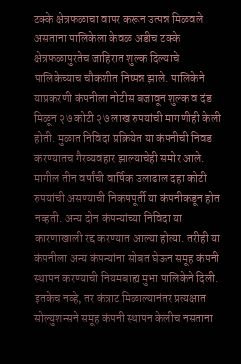टक्के क्षेत्रफळाचा वापर करून उत्पन्न मिळवले असताना पालिकेला केवळ अडीच टक्के क्षेत्रफळापुरतेच जाहिरात शुल्क दिल्याचे पालिकेच्याच चौकशीत निष्पन्न झाले. पालिकेने याप्रकरणी कंपनीला नोटीस बजावून शुल्क व दंड मिळून २७ कोटी २७ लाख रुपयांची मागणीही केली होती. मुळात निविदा प्रक्रियेत या कंपनीची निवड करण्यातच गैरव्यवहार झाल्याचेही समोर आले. मागील तीन वर्षांची वार्षिक उलाढाल दहा कोटी रुपयांची असण्याची निकषपूर्ती या कंपनीकडून होत नव्हती. अन्य दोन कंपन्यांच्या निविदा या कारणाखाली रद्द करण्यात आल्या होत्या. तरीही या कंपनीला अन्य कंपन्यांना सोबत घेऊन समूह कंपनी स्थापन करण्याची नियमबाह्य मुभा पालिकेने दिली. इतकेच नव्हे, तर कंत्राट मिळाल्यानंतर प्रत्यक्षात सोल्युशन्सने समूह कंपनी स्थापन केलीच नसताना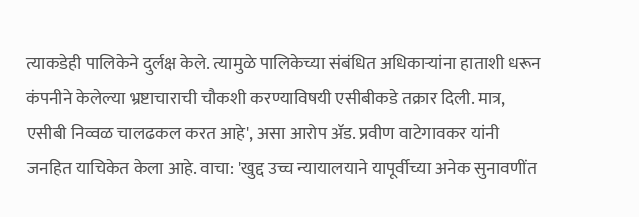त्याकडेही पालिकेने दुर्लक्ष केले. त्यामुळे पालिकेच्या संबंधित अधिकाऱ्यांना हाताशी धरून कंपनीने केलेल्या भ्रष्टाचाराची चौकशी करण्याविषयी एसीबीकडे तक्रार दिली. मात्र, एसीबी निव्वळ चालढकल करत आहे', असा आरोप ॲड. प्रवीण वाटेगावकर यांनी जनहित याचिकेत केला आहे. वाचा: 'खुद्द उच्च न्यायालयाने यापूर्वीच्या अनेक सुनावणींत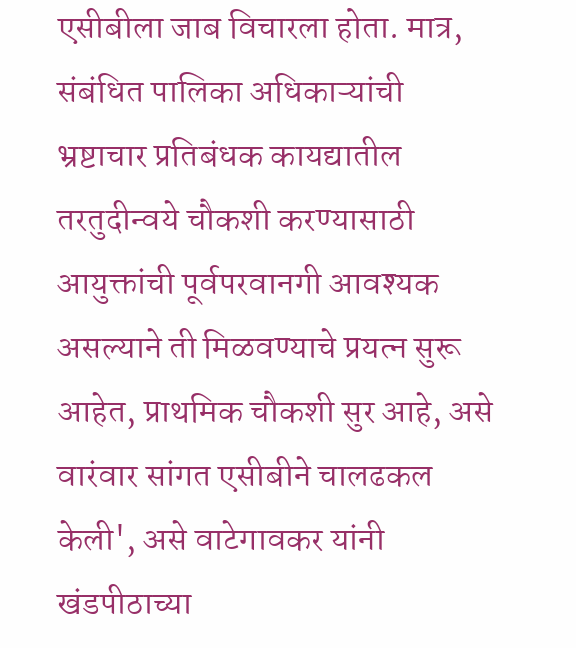एसीबीला जाब विचारला होता. मात्र, संबंधित पालिका अधिकाऱ्यांची भ्रष्टाचार प्रतिबंधक कायद्यातील तरतुदीन्वये चौकशी करण्यासाठी आयुक्तांची पूर्वपरवानगी आवश्यक असल्याने ती मिळवण्याचे प्रयत्न सुरू आहेत, प्राथमिक चौकशी सुर आहे, असे वारंवार सांगत एसीबीने चालढकल केली', असे वाटेगावकर यांनी खंडपीठाच्या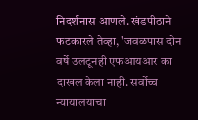निदर्शनास आणले. खंडपीठाने फटकारले तेव्हा, 'जवळपास दोन वर्षे उलटूनही एफआयआर का दाखल केला नाही. सर्वोच्च न्यायालयाचा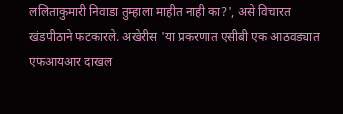ललिताकुमारी निवाडा तुम्हाला माहीत नाही का?', असे विचारत खंडपीठाने फटकारले. अखेरीस 'या प्रकरणात एसीबी एक आठवड्यात एफआयआर दाखल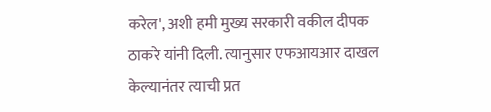करेल', अशी हमी मुख्य सरकारी वकील दीपक ठाकरे यांनी दिली. त्यानुसार एफआयआर दाखल केल्यानंतर त्याची प्रत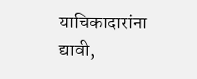याचिकादारांना द्यावी,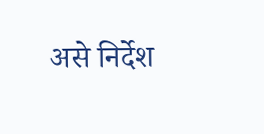असे निर्देश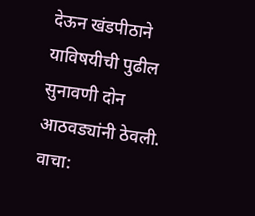देऊन खंडपीठाने याविषयीची पुढील सुनावणी दोन आठवड्यांनी ठेवली. वाचा: